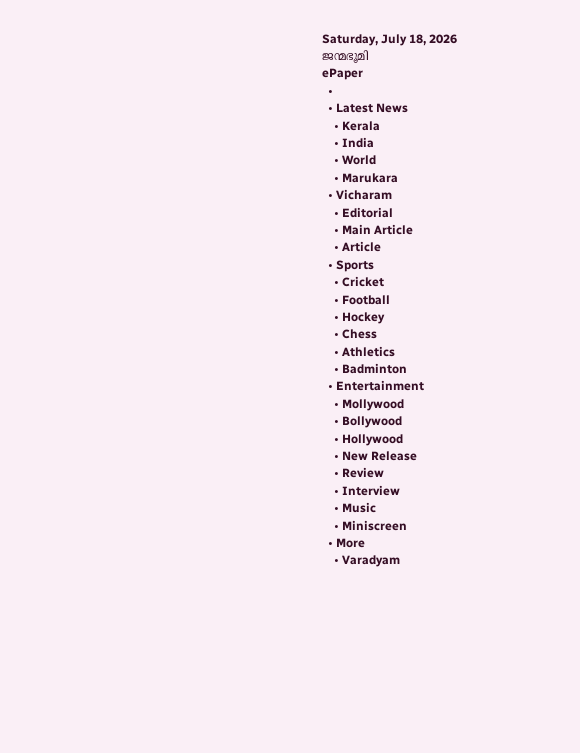Saturday, July 18, 2026
ജന്മഭൂമി
ePaper
  •
  • Latest News
    • Kerala
    • India
    • World
    • Marukara
  • Vicharam
    • Editorial
    • Main Article
    • Article
  • Sports
    • Cricket
    • Football
    • Hockey
    • Chess
    • Athletics
    • Badminton
  • Entertainment
    • Mollywood
    • Bollywood
    • Hollywood
    • New Release
    • Review
    • Interview
    • Music
    • Miniscreen
  • More
    • Varadyam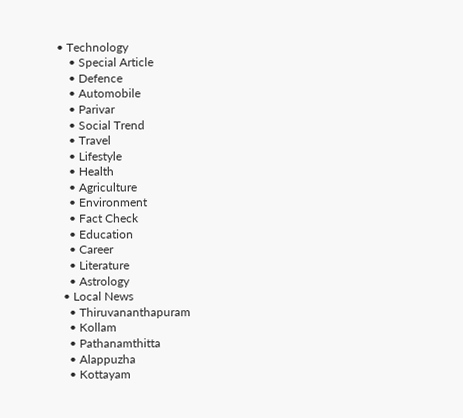• Technology
    • Special Article
    • Defence
    • Automobile
    • Parivar
    • Social Trend
    • Travel
    • Lifestyle
    • Health
    • Agriculture
    • Environment
    • Fact Check
    • Education
    • Career
    • Literature
    • Astrology
  • Local News
    • Thiruvananthapuram
    • Kollam
    • Pathanamthitta
    • Alappuzha
    • Kottayam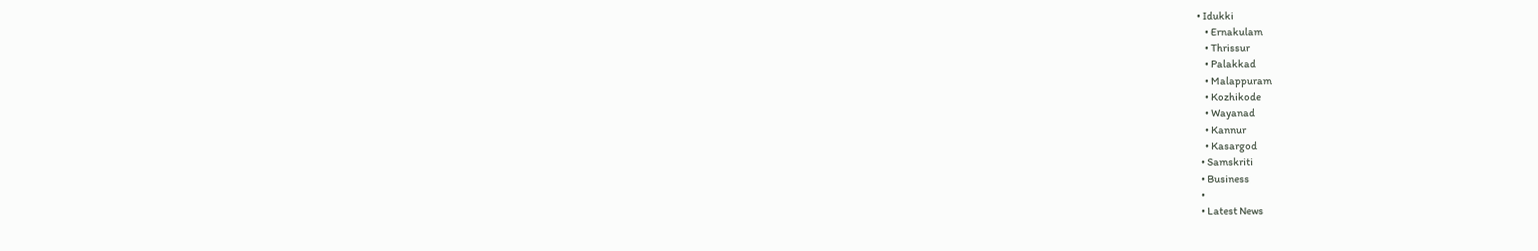• Idukki
    • Ernakulam
    • Thrissur
    • Palakkad
    • Malappuram
    • Kozhikode
    • Wayanad
    • Kannur
    • Kasargod
  • Samskriti
  • Business
  •
  • Latest News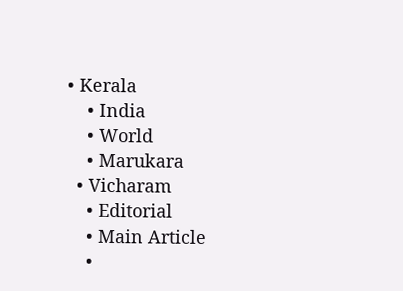• Kerala
    • India
    • World
    • Marukara
  • Vicharam
    • Editorial
    • Main Article
    •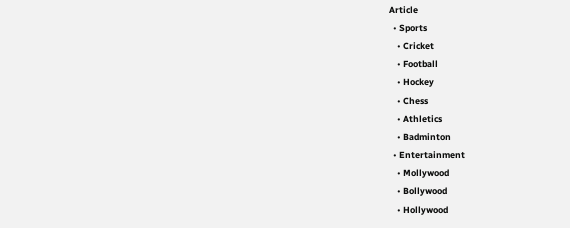Article
  • Sports
    • Cricket
    • Football
    • Hockey
    • Chess
    • Athletics
    • Badminton
  • Entertainment
    • Mollywood
    • Bollywood
    • Hollywood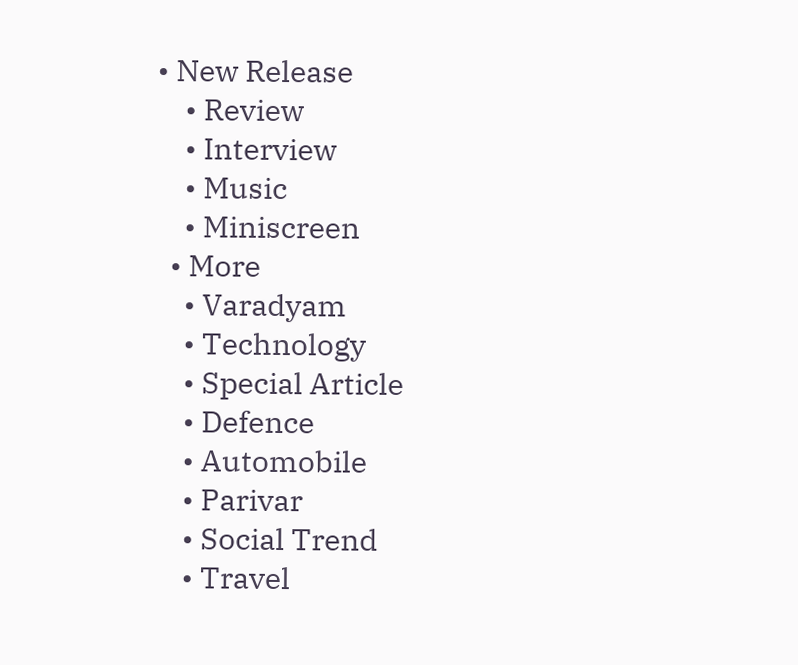• New Release
    • Review
    • Interview
    • Music
    • Miniscreen
  • More
    • Varadyam
    • Technology
    • Special Article
    • Defence
    • Automobile
    • Parivar
    • Social Trend
    • Travel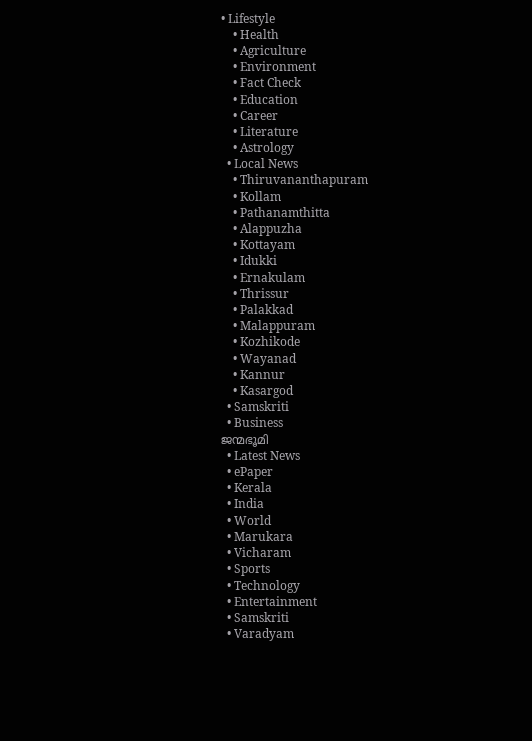• Lifestyle
    • Health
    • Agriculture
    • Environment
    • Fact Check
    • Education
    • Career
    • Literature
    • Astrology
  • Local News
    • Thiruvananthapuram
    • Kollam
    • Pathanamthitta
    • Alappuzha
    • Kottayam
    • Idukki
    • Ernakulam
    • Thrissur
    • Palakkad
    • Malappuram
    • Kozhikode
    • Wayanad
    • Kannur
    • Kasargod
  • Samskriti
  • Business
ജന്മഭൂമി
  • Latest News
  • ePaper
  • Kerala
  • India
  • World
  • Marukara
  • Vicharam
  • Sports
  • Technology
  • Entertainment
  • Samskriti
  • Varadyam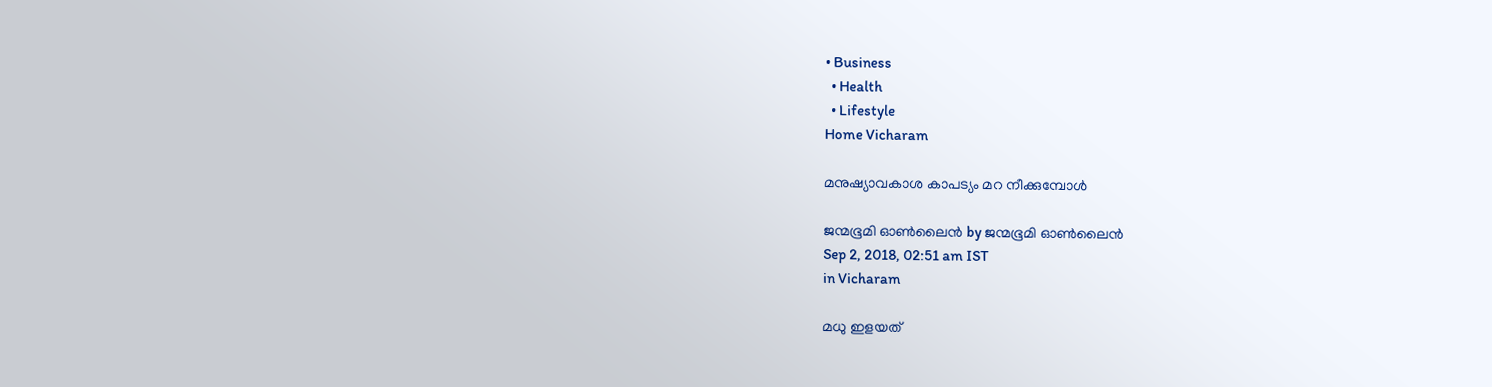• Business
  • Health
  • Lifestyle
Home Vicharam

മനുഷ്യാവകാശ കാപട്യം മറ നീക്കുമ്പോൾ

ജന്മഭൂമി ഓണ്‍ലൈന്‍ by ജന്മഭൂമി ഓണ്‍ലൈന്‍
Sep 2, 2018, 02:51 am IST
in Vicharam

മധു ഇളയത്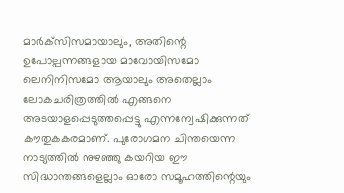മാര്‍ക്‌സിസമായാലും, അതിന്റെ ഉപോല്പന്നങ്ങളായ മാവോയിസമോ ലെനിനിസമോ ആയാലും അതെല്ലാം ലോകചരിത്രത്തില്‍ എങ്ങനെ അടയാളപ്പെടുത്തപ്പെട്ടു എന്നന്വേഷിക്കുന്നത് കൗതുകകരമാണ്. പുരോഗമന ചിന്തയെന്ന നാട്യത്തില്‍ നുഴഞ്ഞു കയറിയ ഈ സിദ്ധാന്തങ്ങളെല്ലാം ഓരോ സമൂഹത്തിന്റെയും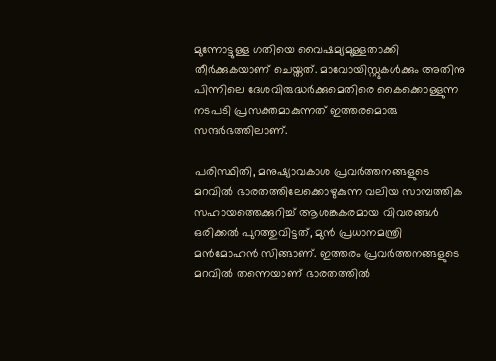മുന്നോട്ടുള്ള ഗതിയെ വൈഷമ്യമുള്ളതാക്കി തീര്‍ക്കുകയാണ് ചെയ്തത്. മാവോയിസ്റ്റുകള്‍ക്കും അതിനു പിന്നിലെ ദേശവിരുദ്ധര്‍ക്കുമെതിരെ കൈക്കൊള്ളുന്ന നടപടി പ്രസക്തമാകുന്നത് ഇത്തരമൊരു സന്ദര്‍ഭത്തിലാണ്.

പരിസ്ഥിതി, മനുഷ്യാവകാശ പ്രവര്‍ത്തനങ്ങളുടെ മറവില്‍ ഭാരതത്തിലേക്കൊഴുകുന്ന വലിയ സാമ്പത്തിക സഹായത്തെക്കുറിച്ച് ആശങ്കകരമായ വിവരങ്ങള്‍ ഒരിക്കല്‍ പുറത്തുവിട്ടത്, മുന്‍ പ്രധാനമന്ത്രി മന്‍മോഹന്‍ സിങ്ങാണ്. ഇത്തരം പ്രവര്‍ത്തനങ്ങളുടെ മറവില്‍ തന്നെയാണ് ഭാരതത്തില്‍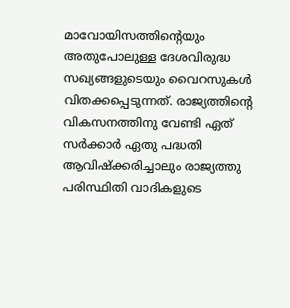മാവോയിസത്തിന്റെയും അതുപോലുള്ള ദേശവിരുദ്ധ സഖ്യങ്ങളുടെയും വൈറസുകള്‍ വിതക്കപ്പെടുന്നത്. രാജ്യത്തിന്റെ വികസനത്തിനു വേണ്ടി ഏത് സര്‍ക്കാര്‍ ഏതു പദ്ധതി ആവിഷ്‌ക്കരിച്ചാലും രാജ്യത്തു പരിസ്ഥിതി വാദികളുടെ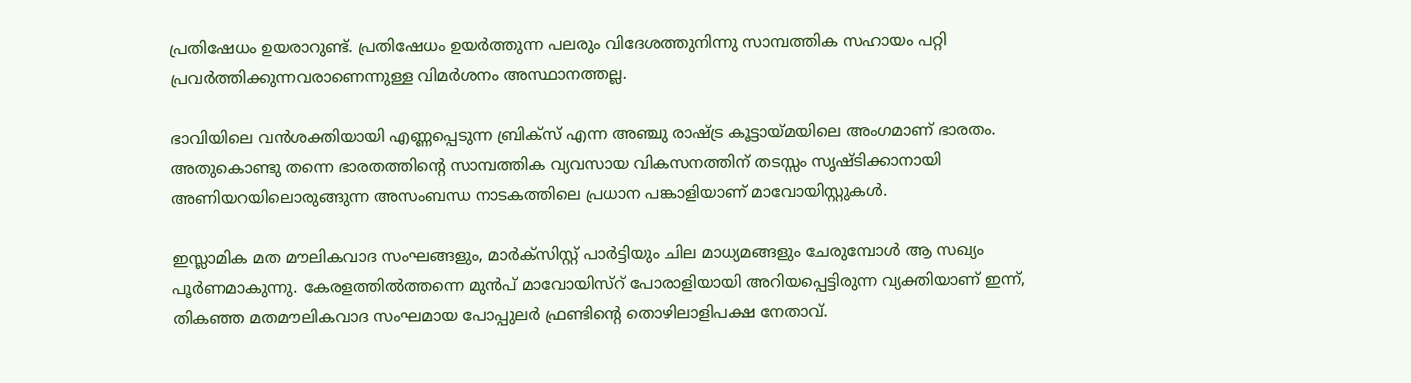പ്രതിഷേധം ഉയരാറുണ്ട്. പ്രതിഷേധം ഉയര്‍ത്തുന്ന പലരും വിദേശത്തുനിന്നു സാമ്പത്തിക സഹായം പറ്റി പ്രവര്‍ത്തിക്കുന്നവരാണെന്നുള്ള വിമര്‍ശനം അസ്ഥാനത്തല്ല.

ഭാവിയിലെ വന്‍ശക്തിയായി എണ്ണപ്പെടുന്ന ബ്രിക്‌സ് എന്ന അഞ്ചു രാഷ്‌ട്ര കൂട്ടായ്‌മയിലെ അംഗമാണ് ഭാരതം. അതുകൊണ്ടു തന്നെ ഭാരതത്തിന്റെ സാമ്പത്തിക വ്യവസായ വികസനത്തിന് തടസ്സം സൃഷ്ടിക്കാനായി അണിയറയിലൊരുങ്ങുന്ന അസംബന്ധ നാടകത്തിലെ പ്രധാന പങ്കാളിയാണ് മാവോയിസ്റ്റുകള്‍.

ഇസ്ലാമിക മത മൗലികവാദ സംഘങ്ങളും, മാര്‍ക്‌സിസ്റ്റ് പാര്‍ട്ടിയും ചില മാധ്യമങ്ങളും ചേരുമ്പോള്‍ ആ സഖ്യം പൂര്‍ണമാകുന്നു. കേരളത്തില്‍ത്തന്നെ മുന്‍പ് മാവോയിസ്‌റ് പോരാളിയായി അറിയപ്പെട്ടിരുന്ന വ്യക്തിയാണ് ഇന്ന്, തികഞ്ഞ മതമൗലികവാദ സംഘമായ പോപ്പുലര്‍ ഫ്രണ്ടിന്റെ തൊഴിലാളിപക്ഷ നേതാവ്.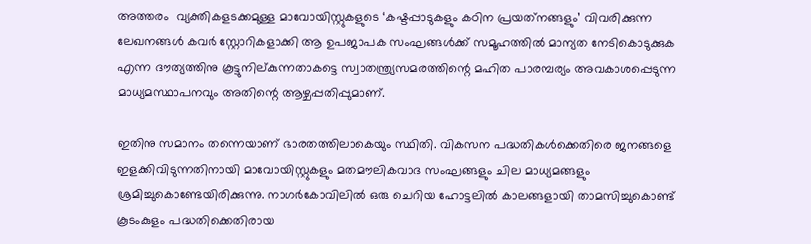അത്തരം  വ്യക്തികളടക്കമുള്ള മാവോയിസ്റ്റുകളുടെ ‘കഷ്ടപ്പാടുകളും കഠിന പ്രയത്‌നങ്ങളും’ വിവരിക്കുന്ന ലേഖനങ്ങള്‍ കവര്‍ സ്റ്റോറികളാക്കി ആ ഉപജാപക സംഘങ്ങള്‍ക്ക് സമൂഹത്തില്‍ മാന്യത നേടികൊടുക്കുക എന്ന ദൗത്യത്തിനു കൂട്ടുനില്കുന്നതാകട്ടെ സ്വാതന്ത്ര്യസമരത്തിന്റെ മഹിത പാരമ്പര്യം അവകാശപ്പെടുന്ന മാധ്യമസ്ഥാപനവും അതിന്റെ ആഴ്ചപ്പതിപ്പുമാണ്.

ഇതിനു സമാനം തന്നെയാണ് ഭാരതത്തിലാകെയും സ്ഥിതി. വികസന പദ്ധതികള്‍ക്കെതിരെ ജനങ്ങളെ ഇളക്കിവിടുന്നതിനായി മാവോയിസ്റ്റുകളും മതമൗലികവാദ സംഘങ്ങളും ചില മാധ്യമങ്ങളും ശ്രമിച്ചുകൊണ്ടേയിരിക്കുന്നു. നാഗര്‍കോവിലില്‍ ഒരു ചെറിയ ഹോട്ടലില്‍ കാലങ്ങളായി താമസിച്ചുകൊണ്ട് കൂടംകുളം പദ്ധതിക്കെതിരായ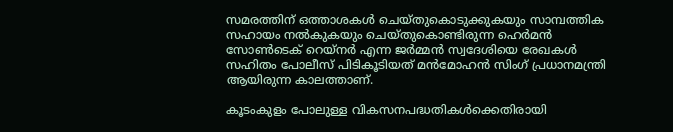സമരത്തിന് ഒത്താശകള്‍ ചെയ്തുകൊടുക്കുകയും സാമ്പത്തിക സഹായം നല്‍കുകയും ചെയ്തുകൊണ്ടിരുന്ന ഹെര്‍മന്‍ സോണ്‍ടെക് റെയ്‌നര്‍ എന്ന ജര്‍മ്മന്‍ സ്വദേശിയെ രേഖകള്‍ സഹിതം പോലീസ് പിടികൂടിയത് മന്‍മോഹന്‍ സിംഗ് പ്രധാനമന്ത്രി ആയിരുന്ന കാലത്താണ്.

കൂടംകുളം പോലുള്ള വികസനപദ്ധതികള്‍ക്കെതിരായി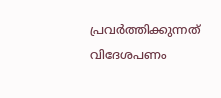പ്രവര്‍ത്തിക്കുന്നത് വിദേശപണം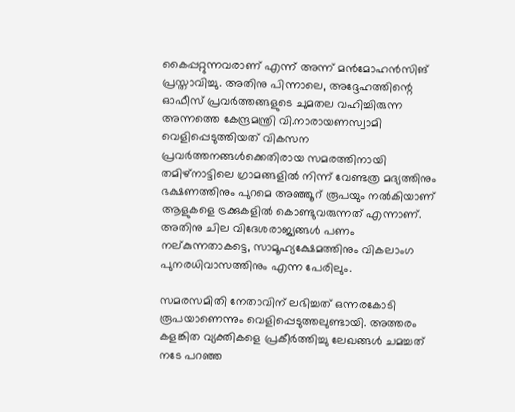കൈപ്പറ്റുന്നവരാണ് എന്ന് അന്ന് മന്‍മോഹന്‍സിങ് പ്രസ്താവിച്ചു. അതിനു പിന്നാലെ, അദ്ദേഹത്തിന്റെ ഓഫീസ് പ്രവര്‍ത്തങ്ങളുടെ ചുമതല വഹിച്ചിരുന്ന അന്നത്തെ കേന്ദ്രമന്ത്രി വി.നാരായണസ്വാമി വെളിപ്പെടുത്തിയത് വികസന പ്രവര്‍ത്തനങ്ങള്‍ക്കെതിരായ സമരത്തിനായി തമിഴ്‌നാട്ടിലെ ഗ്രാമങ്ങളില്‍ നിന്ന് വേണ്ടത്ര മദ്യത്തിനും ഭക്ഷണത്തിനും പുറമെ അഞ്ഞൂറ് രൂപയും നല്‍കിയാണ് ആളുകളെ ട്രക്കുകളില്‍ കൊണ്ടുവരുന്നത് എന്നാണ്. അതിനു ചില വിദേശരാജ്യങ്ങള്‍ പണം നല്കുന്നതാകട്ടെ, സാമൂഹ്യക്ഷേമത്തിനും വികലാംഗ പുനരധിവാസത്തിനും എന്ന പേരിലും.

സമരസമിതി നേതാവിന് ലഭിച്ചത് ഒന്നരകോടി രൂപയാണെന്നും വെളിപ്പെടുത്തലുണ്ടായി. അത്തരം കളങ്കിത വ്യക്തികളെ പ്രകീര്‍ത്തിച്ചു ലേഖങ്ങള്‍ ചമച്ചത് നടേ പറഞ്ഞ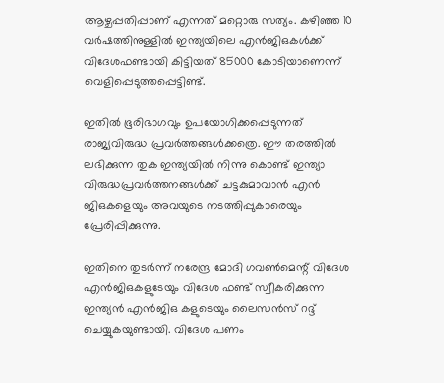ആഴ്ചപ്പതിപ്പാണ് എന്നത് മറ്റൊരു സത്യം. കഴിഞ്ഞ 10 വര്‍ഷത്തിനുള്ളില്‍ ഇന്ത്യയിലെ എന്‍ജിഒകള്‍ക്ക് വിദേശഫണ്ടായി കിട്ടിയത് 85000 കോടിയാണെന്ന് വെളിപ്പെടുത്തപ്പെട്ടിണ്ട്.

ഇതില്‍ ഭൂരിഭാഗവും ഉപയോഗിക്കപ്പെടുന്നത് രാജ്യവിരുദ്ധ പ്രവര്‍ത്തങ്ങള്‍ക്കത്രെ. ഈ തരത്തില്‍ ലഭിക്കുന്ന തുക ഇന്ത്യയില്‍ നിന്നു കൊണ്ട് ഇന്ത്യാ വിരുദ്ധപ്രവര്‍ത്തനങ്ങള്‍ക്ക് ചട്ടകുമാവാന്‍ എന്‍ ജിഒകളെയും അവയുടെ നടത്തിപ്പുകാരെയും പ്രേരിപ്പിക്കുന്നു.

ഇതിനെ തുടര്‍ന്ന് നരേന്ദ്ര മോദി ഗവണ്‍മെന്റ് വിദേശ എന്‍ജിഒകളുടേയും വിദേശ ഫണ്ട് സ്വീകരിക്കുന്ന ഇന്ത്യന്‍ എന്‍ജിഒ കളുടെയും ലൈസന്‍സ് റദ്ദ് ചെയ്യുകയുണ്ടായി. വിദേശ പണം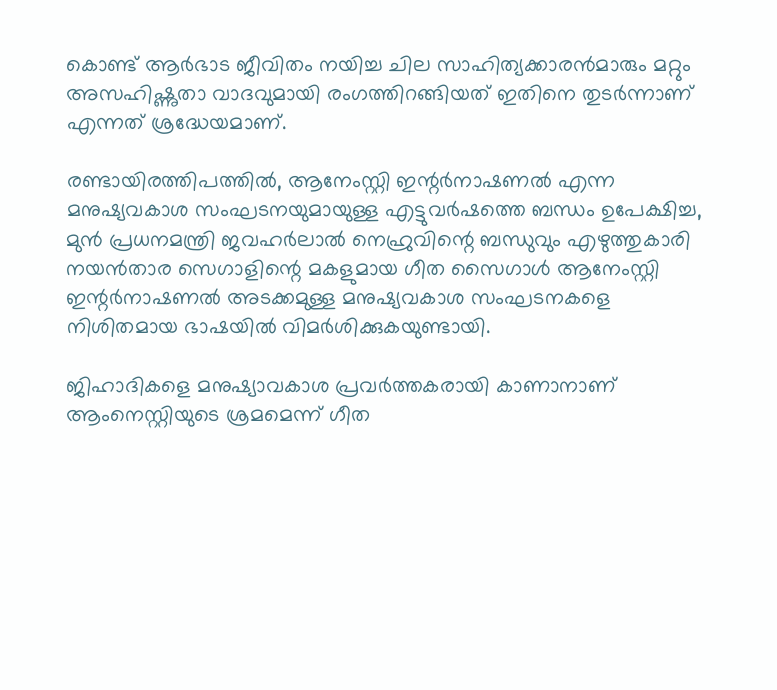കൊണ്ട് ആര്‍ഭാട ജീവിതം നയിച്ച ചില സാഹിത്യക്കാരന്‍മാരും മറ്റും അസഹിഷ്ണുതാ വാദവുമായി രംഗത്തിറങ്ങിയത് ഇതിനെ തുടര്‍ന്നാണ് എന്നത് ശ്രദ്ധേയമാണ്.

രണ്ടായിരത്തിപത്തില്‍, ആനേംസ്റ്റി ഇന്റര്‍നാഷണല്‍ എന്ന മനുഷ്യവകാശ സംഘടനയുമായുള്ള എട്ടുവര്‍ഷത്തെ ബന്ധം ഉപേക്ഷിച്ച, മുന്‍ പ്രധനമന്ത്രി ജവഹര്‍ലാല്‍ നെഹ്രുവിന്റെ ബന്ധുവും എഴുത്തുകാരി നയന്‍താര സെഗാളിന്റെ മകളുമായ ഗീത സൈഗാള്‍ ആനേംസ്റ്റി ഇന്റര്‍നാഷണല്‍ അടക്കമുള്ള മനുഷ്യവകാശ സംഘടനകളെ നിശിതമായ ഭാഷയില്‍ വിമര്‍ശിക്കുകയുണ്ടായി.

ജിഹാദികളെ മനുഷ്യാവകാശ പ്രവര്‍ത്തകരായി കാണാനാണ് ആംനെസ്റ്റിയുടെ ശ്രമമെന്ന് ഗീത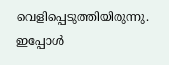വെളിപ്പെടുത്തിയിരുന്നു. ഇപ്പോള്‍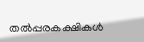തല്‍പ്പരകക്ഷികള്‍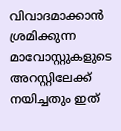വിവാദമാക്കാന്‍ ശ്രമിക്കുന്ന മാവോസ്റ്റുകളുടെ അറസ്റ്റിലേക്ക് നയിച്ചതും ഇത്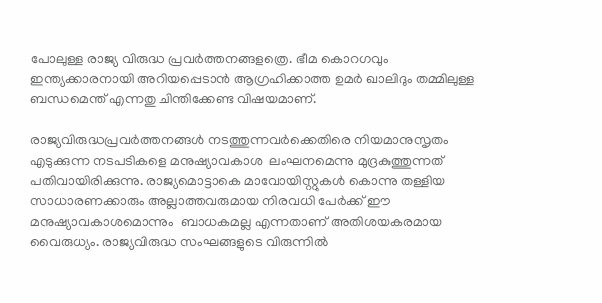പോലുള്ള രാജ്യ വിരുദ്ധ പ്രവര്‍ത്തനങ്ങളത്രെ. ഭീമ കൊറഗവും ഇന്ത്യക്കാരനായി അറിയപ്പെടാന്‍ ആഗ്രഹിക്കാത്ത ഉമര്‍ ഖാലിദും തമ്മിലുള്ള ബന്ധമെന്ത് എന്നതു ചിന്തിക്കേണ്ട വിഷയമാണ്.

രാജ്യവിരുദ്ധപ്രവര്‍ത്തനങ്ങള്‍ നടത്തുന്നവര്‍ക്കെതിരെ നിയമാനുസൃതം എടുക്കുന്ന നടപടികളെ മനുഷ്യാവകാശ  ലംഘനമെന്നു മുദ്രകുത്തുന്നത് പതിവായിരിക്കുന്നു. രാജ്യമൊട്ടാകെ മാവോയിസ്റ്റുകള്‍ കൊന്നു തള്ളിയ സാധാരണക്കാരും അല്ലാത്തവരുമായ നിരവധി പേര്‍ക്ക് ഈ മനുഷ്യാവകാശമൊന്നും  ബാധകമല്ല എന്നതാണ് അതിശയകരമായ വൈരുധ്യം. രാജ്യവിരുദ്ധ സംഘങ്ങളുടെ വിരുന്നില്‍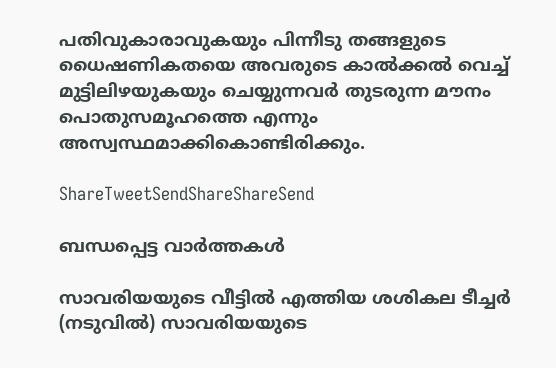പതിവുകാരാവുകയും പിന്നീടു തങ്ങളുടെ ധൈഷണികതയെ അവരുടെ കാല്‍ക്കല്‍ വെച്ച് മുട്ടിലിഴയുകയും ചെയ്യുന്നവര്‍ തുടരുന്ന മൗനം പൊതുസമൂഹത്തെ എന്നും അസ്വസ്ഥമാക്കികൊണ്ടിരിക്കും.

ShareTweetSendShareShareSend

ബന്ധപ്പെട്ട വാര്‍ത്തകള്‍

സാവരിയയുടെ വീട്ടില്‍ എത്തിയ ശശികല ടീച്ചര്‍ (നടുവില്‍) സാവരിയയുടെ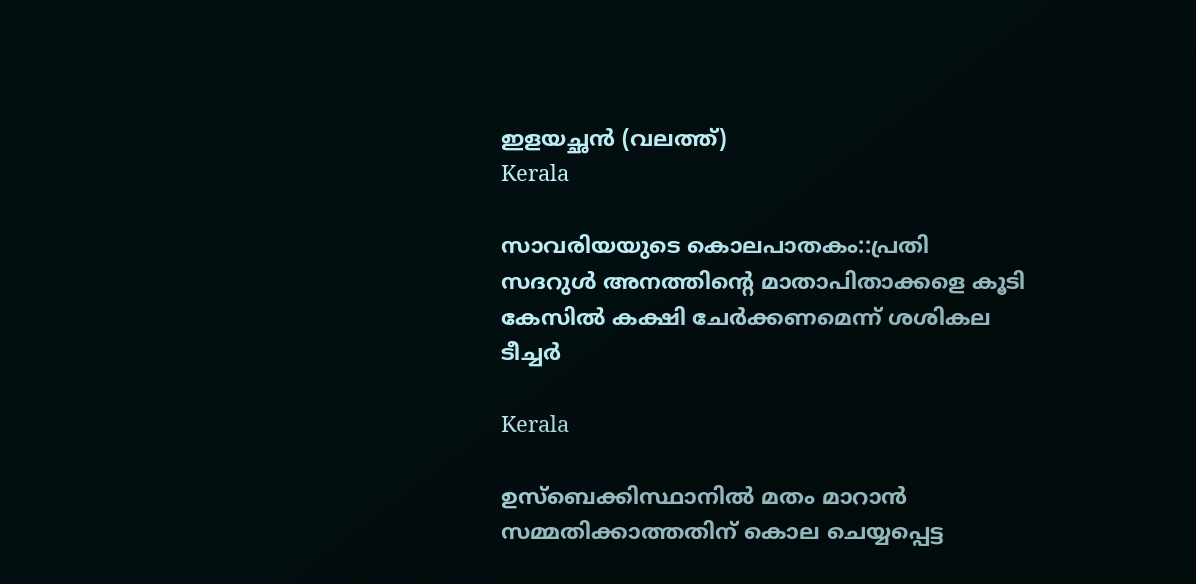ഇളയച്ഛന്‍ (വലത്ത്)
Kerala

സാവരിയയുടെ കൊലപാതകം::പ്രതി സദറുള്‍ അനത്തിന്റെ മാതാപിതാക്കളെ കൂടി കേസില്‍ കക്ഷി ചേര്‍ക്കണമെന്ന് ശശികല ടീച്ചര്‍

Kerala

ഉസ്ബെക്കിസ്ഥാനില്‍ മതം മാറാന്‍ സമ്മതിക്കാത്തതിന് കൊല ചെയ്യപ്പെട്ട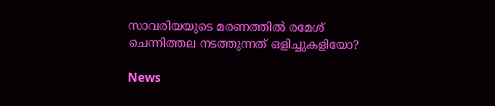സാവരിയയുടെ മരണത്തില്‍ രമേശ് ചെന്നിത്തല നടത്തുന്നത് ഒളിച്ചുകളിയോ?

News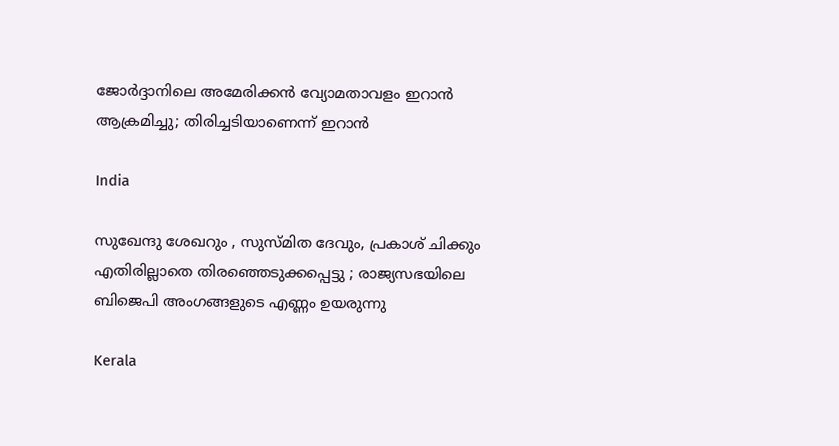ജോർദ്ദാനിലെ അമേരിക്കൻ വ്യോമതാവളം ഇറാൻ ആക്രമിച്ചു; തിരിച്ചടിയാണെന്ന് ഇറാൻ

India

സുഖേന്ദു ശേഖറും , സുസ്മിത ദേവും, പ്രകാശ് ചിക്കും എതിരില്ലാതെ തിരഞ്ഞെടുക്കപ്പെട്ടു ; രാജ്യസഭയിലെ ബിജെപി അംഗങ്ങളുടെ എണ്ണം ഉയരുന്നു

Kerala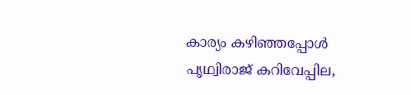കാര്യം കഴിഞ്ഞപ്പോള്‍ പൃഥ്വിരാജ് കറിവേപ്പില,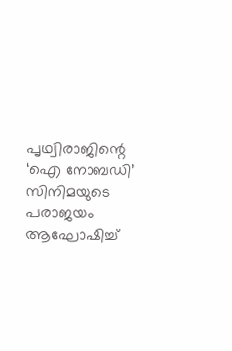പൃഥ്വിരാജിന്റെ ‘ഐ നോബഡി’ സിനിമയുടെ പരാജയം ആഘോഷിച്ച്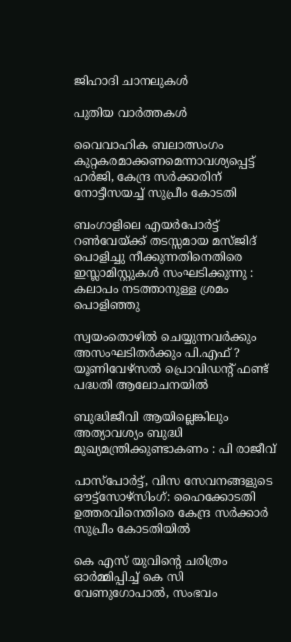ജിഹാദി ചാനലുകള്‍

പുതിയ വാര്‍ത്തകള്‍

വൈവാഹിക ബലാത്സംഗം കുറ്റകരമാക്കണമെന്നാവശ്യപ്പെട്ട് ഹര്‍ജി, കേന്ദ്ര സര്‍ക്കാരിന് നോട്ടീസയച്ച് സുപ്രീം കോടതി

ബംഗാളിലെ എയര്‍പോര്‍ട്ട് റണ്‍വേയ്‌ക്ക് തടസ്സമായ മസ്ജിദ് പൊളിച്ചു നീക്കുന്നതിനെതിരെ ഇസ്ലാമിസ്റ്റുകൾ സംഘടിക്കുന്നു : കലാപം നടത്താനുള്ള ശ്രമം പൊളിഞ്ഞു

സ്വയംതൊഴില്‍ ചെയ്യുന്നവര്‍ക്കും അസംഘടിതര്‍ക്കും പി.എഫ് ? യൂണിവേഴ്സല്‍ പ്രൊവിഡന്റ് ഫണ്ട് പദ്ധതി ആലോചനയില്‍

ബുദ്ധിജീവി ആയില്ലെങ്കിലും അത്യാവശ്യം ബുദ്ധി മുഖ്യമന്ത്രിക്കുണ്ടാകണം : പി രാജീവ്

പാസ്പോര്‍ട്ട്, വിസ സേവനങ്ങളുടെ ഔട്ട്സോഴ്സിംഗ്: ഹൈക്കോടതി ഉത്തരവിനെതിരെ കേന്ദ്ര സര്‍ക്കാര്‍ സുപ്രീം കോടതിയില്‍

കെ എസ് യുവിന്റെ ചരിത്രം ഓര്‍മ്മിപ്പിച്ച് കെ സി വേണുഗോപാല്‍, സംഭവം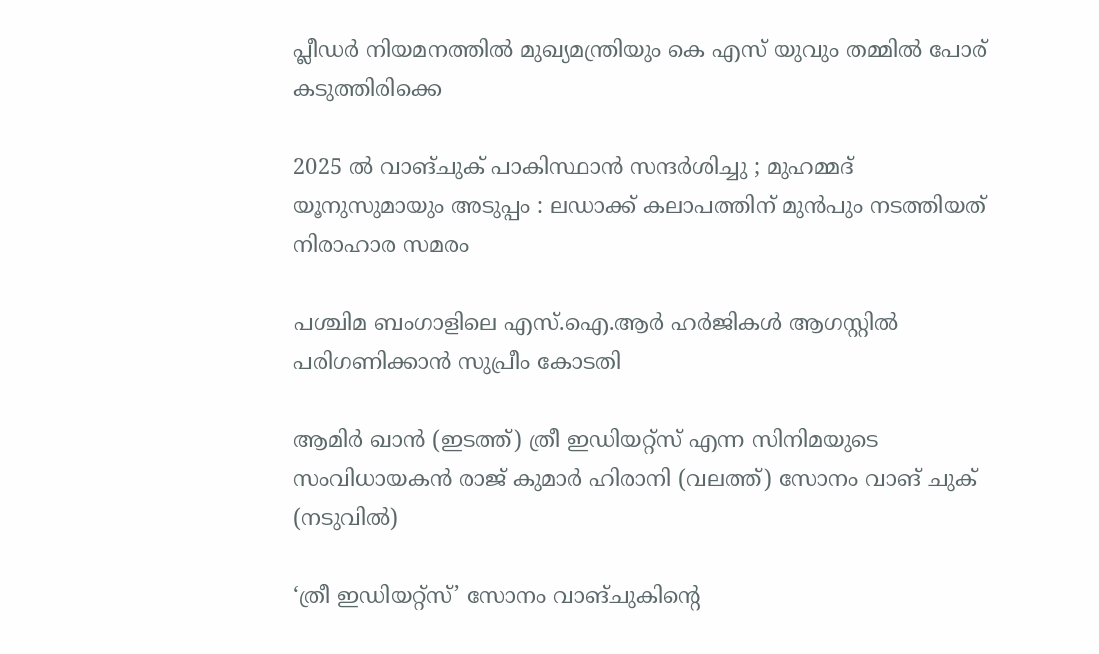പ്ലീഡര്‍ നിയമനത്തില്‍ മുഖ്യമന്ത്രിയും കെ എസ് യുവും തമ്മില്‍ പോര് കടുത്തിരിക്കെ

2025 ൽ വാങ്ചുക് പാകിസ്ഥാൻ സന്ദർശിച്ചു ; മുഹമ്മദ് യൂനുസുമായും അടുപ്പം : ലഡാക്ക് കലാപത്തിന് മുൻപും നടത്തിയത് നിരാഹാര സമരം

പശ്ചിമ ബംഗാളിലെ എസ്.ഐ.ആര്‍ ഹര്‍ജികള്‍ ആഗസ്റ്റില്‍ പരിഗണിക്കാന്‍ സുപ്രീം കോടതി

ആമിര്‍ ഖാന്‍ (ഇടത്ത്) ത്രീ ഇഡിയറ്റ്സ് എന്ന സിനിമയുടെ സംവിധായകന്‍ രാജ് കുമാര്‍ ഹിരാനി (വലത്ത്) സോനം വാങ് ചുക് (നടുവില്‍)

‘ത്രീ ഇഡിയറ്റ്‌സ്’ സോനം വാങ്‌ചുകിന്റെ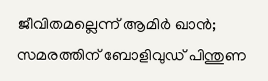ജീവിതമല്ലെന്ന് ആമിര്‍ ഖാന്‍; സമരത്തിന് ബോളിവുഡ് പിന്തുണ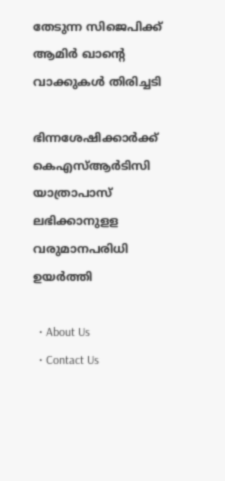തേടുന്ന സിജെപിക്ക് ആമിര്‍ ഖാന്റെ വാക്കുകള്‍ തിരിച്ചടി

ഭിന്നശേഷിക്കാര്‍ക്ക് കെഎസ്ആര്‍ടിസി യാത്രാപാസ് ലഭിക്കാനുളള വരുമാനപരിധി ഉയര്‍ത്തി

  • About Us
  • Contact Us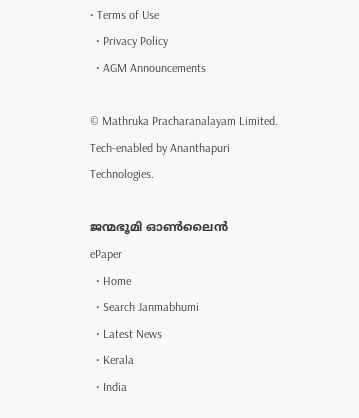• Terms of Use
  • Privacy Policy
  • AGM Announcements

© Mathruka Pracharanalayam Limited.
Tech-enabled by Ananthapuri Technologies.

ജന്മഭൂമി ഓണ്‍ലൈന്‍
ePaper
  • Home
  • Search Janmabhumi
  • Latest News
  • Kerala
  • India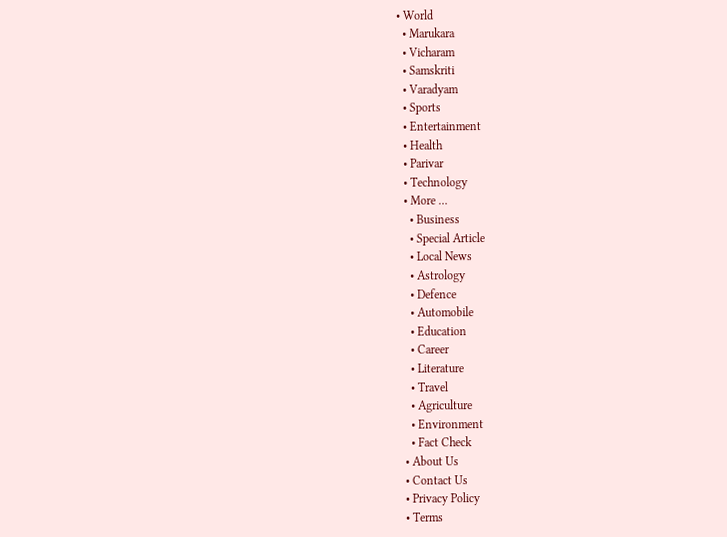• World
  • Marukara
  • Vicharam
  • Samskriti
  • Varadyam
  • Sports
  • Entertainment
  • Health
  • Parivar
  • Technology
  • More …
    • Business
    • Special Article
    • Local News
    • Astrology
    • Defence
    • Automobile
    • Education
    • Career
    • Literature
    • Travel
    • Agriculture
    • Environment
    • Fact Check
  • About Us
  • Contact Us
  • Privacy Policy
  • Terms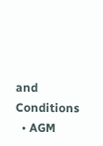and Conditions
  • AGM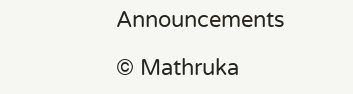Announcements

© Mathruka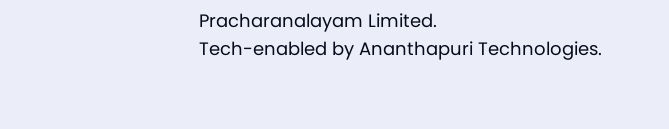Pracharanalayam Limited.
Tech-enabled by Ananthapuri Technologies.